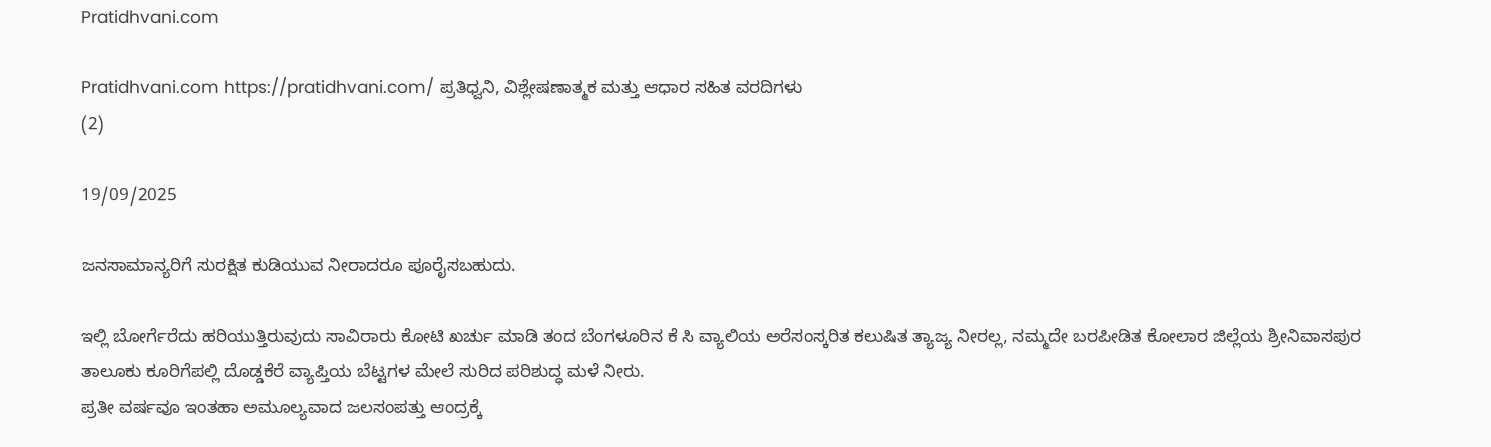Pratidhvani.com

Pratidhvani.com https://pratidhvani.com/ ಪ್ರತಿಧ್ವನಿ, ವಿಶ್ಲೇಷಣಾತ್ಮಕ ಮತ್ತು ಆಧಾರ ಸಹಿತ ವರದಿಗಳು
(2)

19/09/2025

ಜನಸಾಮಾನ್ಯರಿಗೆ ಸುರಕ್ಷಿತ ಕುಡಿಯುವ ನೀರಾದರೂ ಪೂರೈಸಬಹುದು.

ಇಲ್ಲಿ ಬೋರ್ಗೆರೆದು ಹರಿಯುತ್ತಿರುವುದು ಸಾವಿರಾರು ಕೋಟಿ ಖರ್ಚು ಮಾಡಿ ತಂದ ಬೆಂಗಳೂರಿನ ಕೆ ಸಿ ವ್ಯಾಲಿಯ ಅರೆಸಂಸ್ಕರಿತ ಕಲುಷಿತ ತ್ಯಾಜ್ಯ ನೀರಲ್ಲ, ನಮ್ಮದೇ ಬರಪೀಡಿತ ಕೋಲಾರ ಜಿಲ್ಲೆಯ ಶ್ರೀನಿವಾಸಪುರ ತಾಲೂಕು ಕೂರಿಗೆಪಲ್ಲಿ ದೊಡ್ಡಕೆರೆ ವ್ಯಾಪ್ತಿಯ ಬೆಟ್ಟಗಳ ಮೇಲೆ ಸುರಿದ ಪರಿಶುದ್ಧ ಮಳೆ ನೀರು.
ಪ್ರತೀ ವರ್ಷವೂ ಇಂತಹಾ ಅಮೂಲ್ಯವಾದ ಜಲಸಂಪತ್ತು ಆಂದ್ರಕ್ಕೆ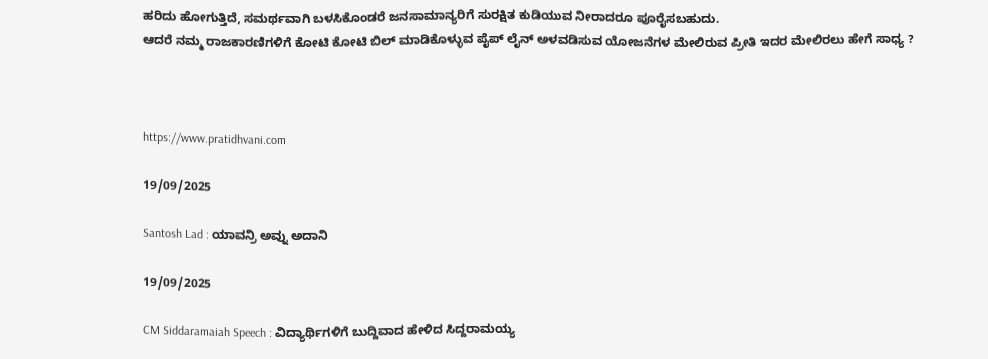ಹರಿದು ಹೋಗುತ್ತಿದೆ, ಸಮರ್ಥವಾಗಿ ಬಳಸಿಕೊಂಡರೆ ಜನಸಾಮಾನ್ಯರಿಗೆ ಸುರಕ್ಷಿತ ಕುಡಿಯುವ ನೀರಾದರೂ ಪೂರೈಸಬಹುದು.
ಆದರೆ ನಮ್ಮ ರಾಜಕಾರಣಿಗಳಿಗೆ ಕೋಟಿ ಕೋಟಿ ಬಿಲ್ ಮಾಡಿಕೊಳ್ಳುವ ಪೈಪ್ ಲೈನ್ ಅಳವಡಿಸುವ ಯೋಜನೆಗಳ ಮೇಲಿರುವ ಪ್ರೀತಿ ಇದರ ಮೇಲಿರಲು ಹೇಗೆ ಸಾಧ್ಯ ?



https://www.pratidhvani.com

19/09/2025

Santosh Lad : ಯಾವನ್ರಿ ಅವ್ನು ಅದಾನಿ

19/09/2025

CM Siddaramaiah Speech : ವಿದ್ಯಾರ್ಥಿಗಳಿಗೆ ಬುದ್ದಿವಾದ ಹೇಳಿದ ಸಿದ್ದರಾಮಯ್ಯ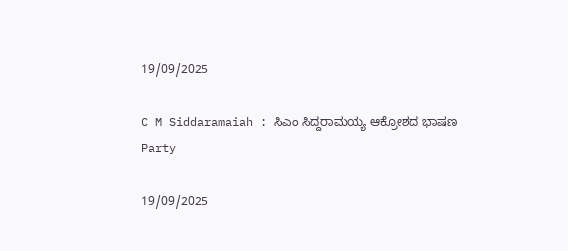19/09/2025

C M Siddaramaiah : ಸಿಎಂ ಸಿದ್ದರಾಮಯ್ಯ ಆಕ್ರೋಶದ ಭಾಷಣ
Party

19/09/2025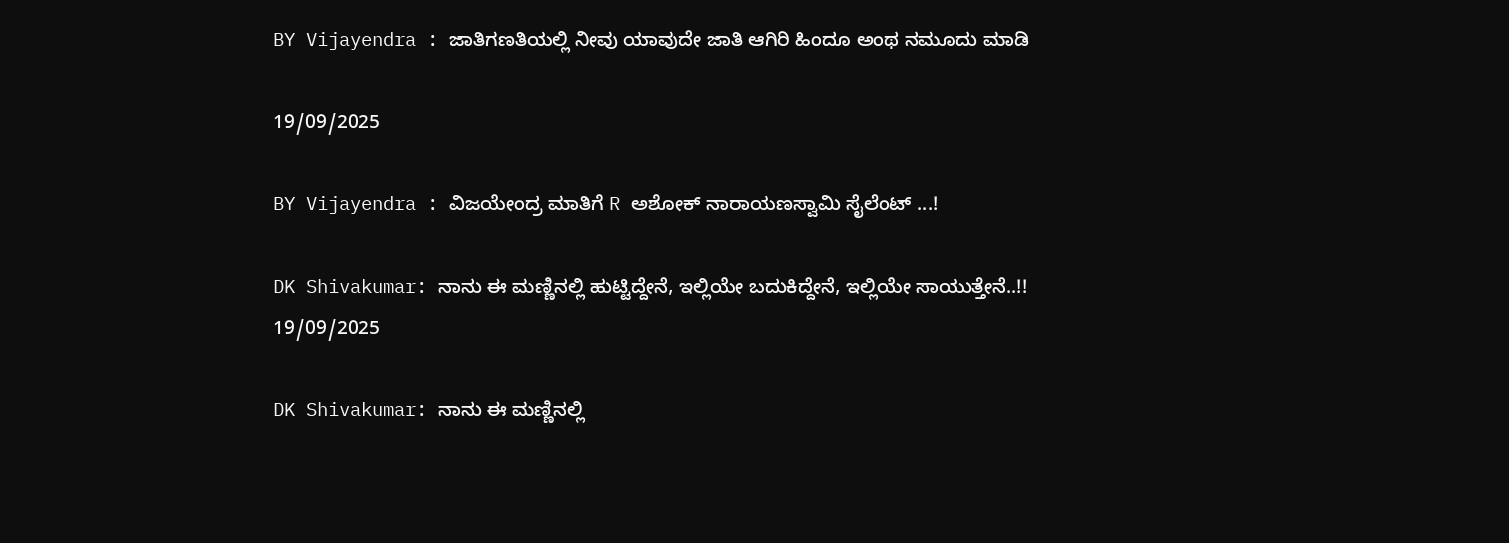BY Vijayendra : ಜಾತಿಗಣತಿಯಲ್ಲಿ ನೀವು ಯಾವುದೇ ಜಾತಿ ಆಗಿರಿ ಹಿಂದೂ ಅಂಥ ನಮೂದು ಮಾಡಿ

19/09/2025

BY Vijayendra : ವಿಜಯೇಂದ್ರ ಮಾತಿಗೆ R ಅಶೋಕ್ ನಾರಾಯಣಸ್ವಾಮಿ ಸೈಲೆಂಟ್ ...!

DK Shivakumar: ನಾನು ಈ ಮಣ್ಣಿನಲ್ಲಿ ಹುಟ್ಟಿದ್ದೇನೆ, ಇಲ್ಲಿಯೇ ಬದುಕಿದ್ದೇನೆ, ಇಲ್ಲಿಯೇ ಸಾಯುತ್ತೇನೆ..!!
19/09/2025

DK Shivakumar: ನಾನು ಈ ಮಣ್ಣಿನಲ್ಲಿ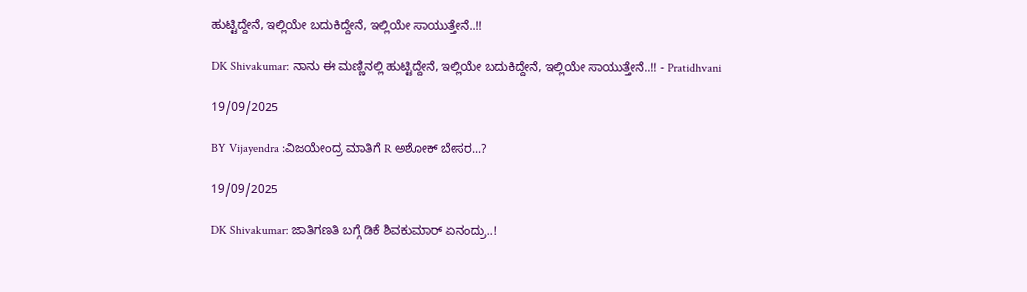ಹುಟ್ಟಿದ್ದೇನೆ, ಇಲ್ಲಿಯೇ ಬದುಕಿದ್ದೇನೆ, ಇಲ್ಲಿಯೇ ಸಾಯುತ್ತೇನೆ..!!

DK Shivakumar: ನಾನು ಈ ಮಣ್ಣಿನಲ್ಲಿ ಹುಟ್ಟಿದ್ದೇನೆ, ಇಲ್ಲಿಯೇ ಬದುಕಿದ್ದೇನೆ, ಇಲ್ಲಿಯೇ ಸಾಯುತ್ತೇನೆ..!! - Pratidhvani

19/09/2025

BY Vijayendra :ವಿಜಯೇಂದ್ರ ಮಾತಿಗೆ R ಅಶೋಕ್ ಬೇಸರ...?

19/09/2025

DK Shivakumar: ಜಾತಿಗಣತಿ ಬಗ್ಗೆ ಡಿಕೆ ಶಿವಕುಮಾರ್‌ ಏನಂದ್ರು..!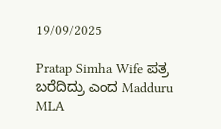19/09/2025

Pratap Simha Wife ಪತ್ರ ಬರೆದಿದ್ರು ಎಂದ Madduru MLA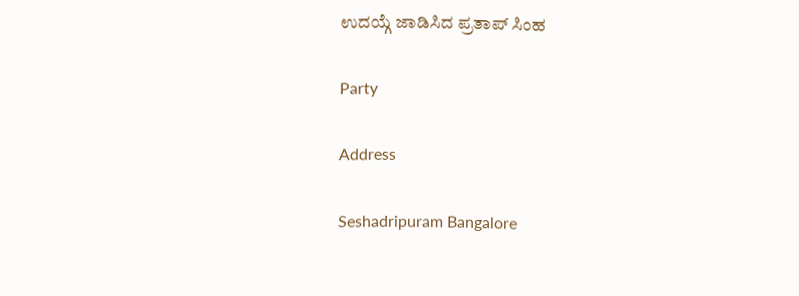ಉದಯ್ಗೆ ಜಾಡಿಸಿದ ಪ್ರತಾಪ್ ಸಿಂಹ

Party

Address

Seshadripuram Bangalore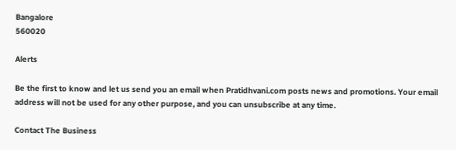Bangalore
560020

Alerts

Be the first to know and let us send you an email when Pratidhvani.com posts news and promotions. Your email address will not be used for any other purpose, and you can unsubscribe at any time.

Contact The Business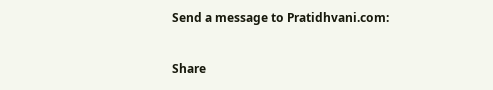Send a message to Pratidhvani.com:

Share